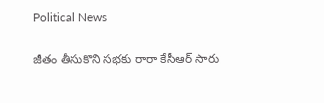Political News

జీతం తీసుకొని సభకు రారా కేసీఆర్ సారు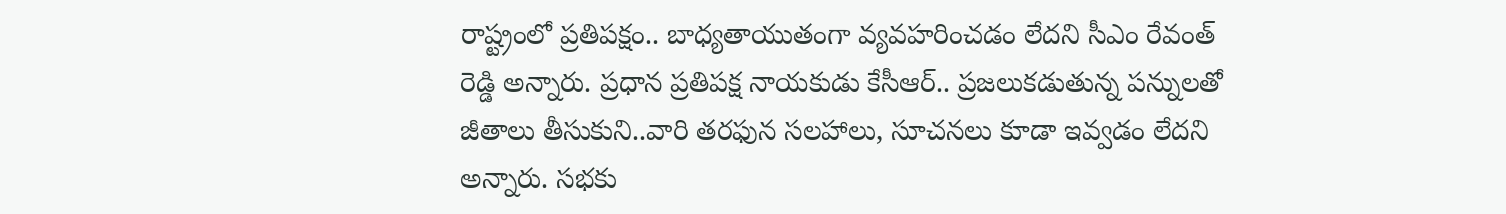రాష్ట్రంలో ప్ర‌తిప‌క్షం.. బాధ్య‌తాయుతంగా వ్య‌వ‌హ‌రించ‌డం లేద‌ని సీఎం రేవంత్ రెడ్డి అన్నారు. ప్ర‌ధాన ప్ర‌తిప‌క్ష నాయ‌కుడు కేసీఆర్‌.. ప్ర‌జ‌లుక‌డుతున్న ప‌న్నుల‌తో జీతాలు తీసుకుని..వారి త‌ర‌ఫున స‌ల‌హాలు, సూచ‌న‌లు కూడా ఇవ్వ‌డం లేద‌ని అన్నారు. స‌భ‌కు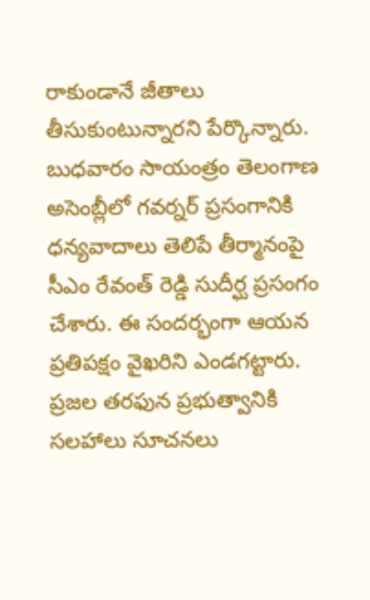రాకుండానే జీతాలు తీసుకుంటున్నార‌ని పేర్కొన్నారు. బుధ‌వారం సాయంత్రం తెలంగాణ అసెంబ్లీలో గ‌వ‌ర్న‌ర్ ప్ర‌సంగానికి ధ‌న్య‌వాదాలు తెలిపే తీర్మానంపై సీఎం రేవంత్ రెడ్డి సుదీర్ఘ ప్ర‌సంగం చేశారు. ఈ సంద‌ర్భంగా ఆయ‌న ప్ర‌తిపక్షం వైఖ‌రిని ఎండ‌గ‌ట్టారు. ప్ర‌జ‌ల త‌ర‌ఫున ప్ర‌భుత్వానికి స‌ల‌హాలు సూచ‌న‌లు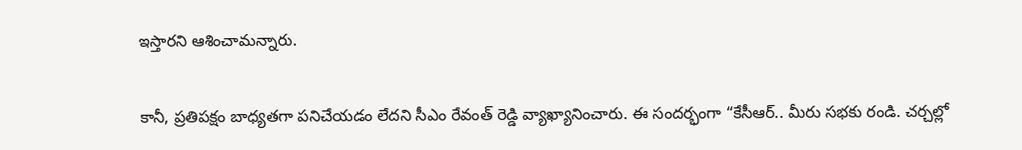ఇస్తార‌ని ఆశించామ‌న్నారు.

కానీ, ప్ర‌తిప‌క్షం బాధ్య‌త‌గా ప‌నిచేయ‌డం లేద‌ని సీఎం రేవంత్ రెడ్డి వ్యాఖ్యానించారు. ఈ సంద‌ర్భంగా “కేసీఆర్‌.. మీరు స‌భ‌కు రండి. చ‌ర్చ‌ల్లో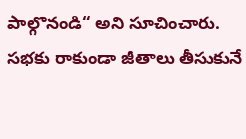పాల్గొనండి“ అని సూచించారు. స‌భ‌కు రాకుండా జీతాలు తీసుకునే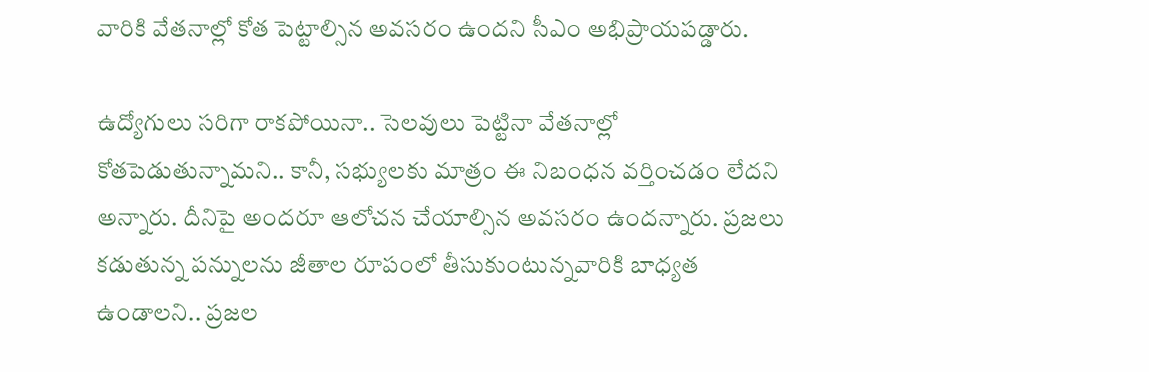వారికి వేత‌నాల్లో కోత పెట్టాల్సిన అవ‌స‌రం ఉంద‌ని సీఎం అభిప్రాయ‌ప‌డ్డారు.

ఉద్యోగులు స‌రిగా రాక‌పోయినా.. సెల‌వులు పెట్టినా వేత‌నాల్లో కోత‌పెడుతున్నామ‌ని.. కానీ, స‌భ్యుల‌కు మాత్రం ఈ నిబంధ‌న వ‌ర్తించ‌డం లేద‌ని అన్నారు. దీనిపై అంద‌రూ ఆలోచ‌న చేయాల్సిన అవ‌స‌రం ఉంద‌న్నారు. ప్ర‌జ‌లు క‌డుతున్న ప‌న్నుల‌ను జీతాల రూపంలో తీసుకుంటున్న‌వారికి బాధ్య‌త ఉండాల‌ని.. ప్ర‌జ‌ల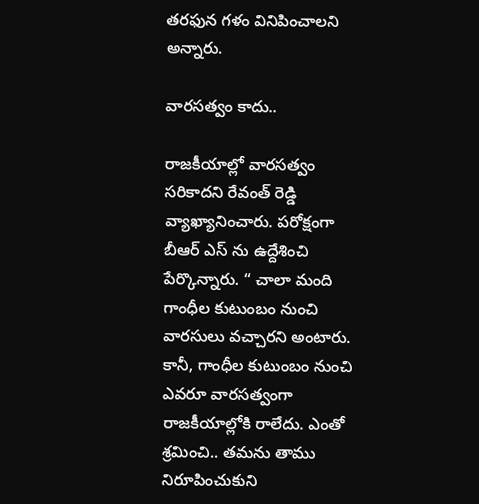త‌ర‌ఫున గ‌ళం వినిపించాల‌ని అన్నారు.

వార‌స‌త్వం కాదు..

రాజకీయాల్లో వార‌స‌త్వం స‌రికాద‌ని రేవంత్ రెడ్డి వ్యాఖ్యానించారు. ప‌రోక్షంగా బీఆర్ ఎస్ ను ఉద్దేశించి పేర్కొన్నారు. “ చాలా మంది గాంధీల కుటుంబం నుంచి వార‌సులు వ‌చ్చార‌ని అంటారు. కానీ, గాంధీల కుటుంబం నుంచి ఎవ‌రూ వార‌స‌త్వంగా రాజ‌కీయాల్లోకి రాలేదు. ఎంతో శ్ర‌మించి.. త‌మ‌ను తాము నిరూపించుకుని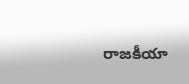రాజ‌కీయా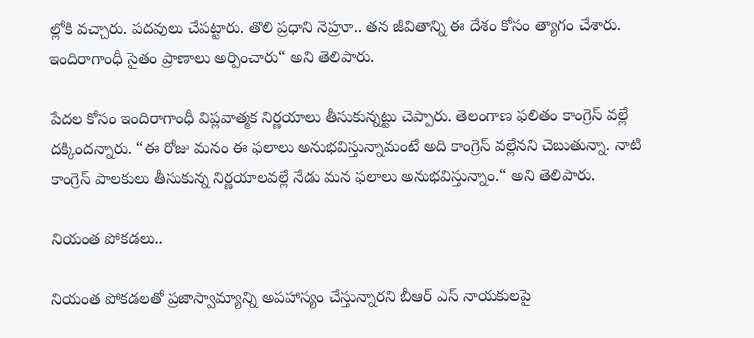ల్లోకి వ‌చ్చారు. ప‌ద‌వులు చేప‌ట్టారు. తొలి ప్ర‌ధాని నెహ్రూ.. త‌న జీవితాన్ని ఈ దేశం కోసం త్యాగం చేశారు. ఇందిరాగాంధీ సైతం ప్రాణాలు అర్పించారు“ అని తెలిపారు.

పేద‌ల కోసం ఇందిరాగాంధీ విప్ల‌వాత్మ‌క నిర్ణ‌యాలు తీసుకున్న‌ట్టు చెప్పారు. తెలంగాణ ఫ‌లితం కాంగ్రెస్ వ‌ల్లే ద‌క్కింద‌న్నారు. “ఈ రోజు మ‌నం ఈ ఫ‌లాలు అనుభ‌విస్తున్నామంటే అది కాంగ్రెస్ వల్లేన‌ని చెబుతున్నా. నాటి కాంగ్రెస్ పాల‌కులు తీసుకున్న నిర్ణ‌యాల‌వ‌ల్లే నేడు మ‌న ఫ‌లాలు అనుభ‌విస్తున్నాం.“ అని తెలిపారు.

నియంత పోక‌డ‌లు..

నియంత పోక‌డ‌ల‌తో ప్ర‌జాస్వామ్యాన్ని అప‌హాస్యం చేస్తున్నార‌ని బీఆర్ ఎస్ నాయ‌కుల‌పై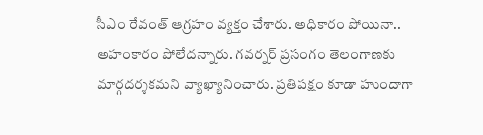సీఎం రేవంత్ ఆగ్ర‌హం వ్య‌క్తం చేశారు. అధికారం పోయినా.. అహంకారం పోలేద‌న్నారు. గ‌వ‌ర్న‌ర్ ప్ర‌సంగం తెలంగాణ‌కు మార్గ‌ద‌ర్శ‌క‌మ‌ని వ్యాఖ్యానించారు. ప్ర‌తిపక్షం కూడా హుందాగా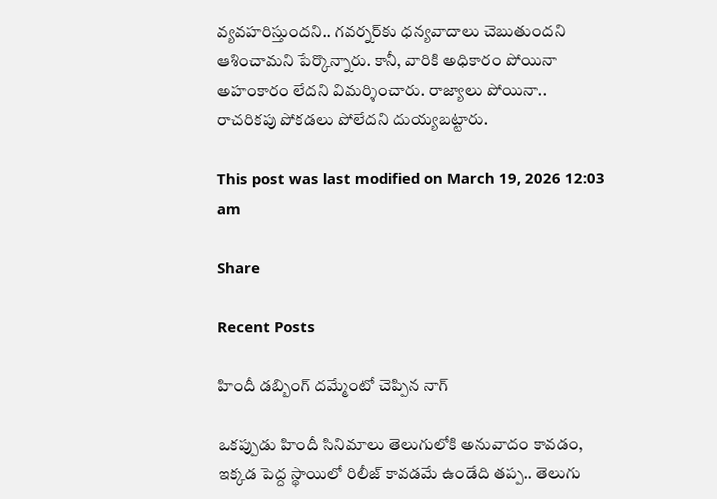వ్య‌వ‌హ‌రిస్తుంద‌ని.. గ‌వ‌ర్న‌ర్‌కు ధ‌న్య‌వాదాలు చెబుతుంద‌ని ఆశించామ‌ని పేర్కొన్నారు. కానీ, వారికి అధికారం పోయినా అహంకారం లేద‌ని విమ‌ర్శించారు. రాజ్యాలు పోయినా.. రాచ‌రిక‌పు పోక‌డ‌లు పోలేదని దుయ్య‌బ‌ట్టారు.

This post was last modified on March 19, 2026 12:03 am

Share

Recent Posts

హిందీ డబ్బింగ్ దమ్మేంటో చెప్పిన నాగ్

ఒక‌ప్పుడు హిందీ సినిమాలు తెలుగులోకి అనువాదం కావ‌డం, ఇక్క‌డ పెద్ద స్థాయిలో రిలీజ్ కావ‌డ‌మే ఉండేది త‌ప్ప‌.. తెలుగు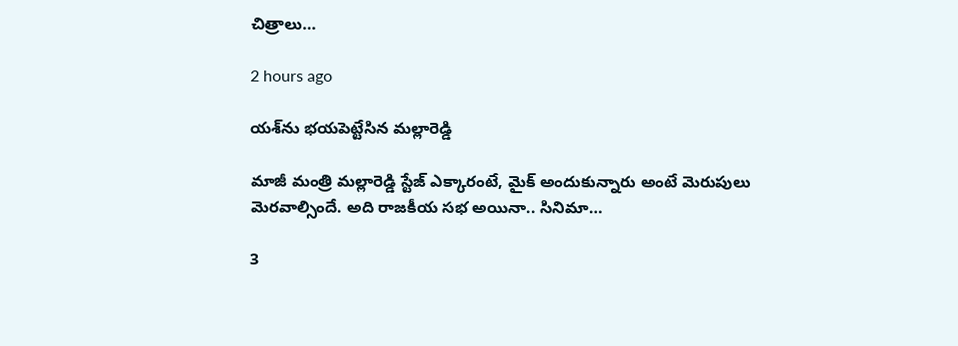చిత్రాలు…

2 hours ago

య‌శ్‌ను భ‌య‌పెట్టేసిన మ‌ల్లారెడ్డి

మాజీ మంత్రి మ‌ల్లారెడ్డి స్టేజ్ ఎక్కారంటే, మైక్ అందుకున్నారు అంటే మెరుపులు మెర‌వాల్సిందే. అది రాజ‌కీయ స‌భ అయినా.. సినిమా…

3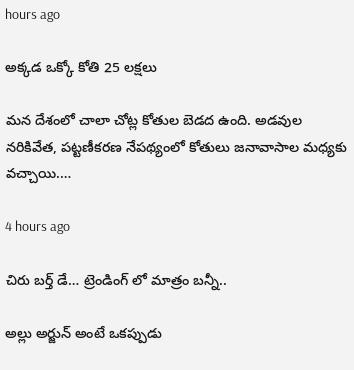hours ago

అక్కడ ఒక్కో కోతి 25 లక్షలు

మన దేశంలో చాలా చోట్ల కోతుల బెడద ఉంది. అడవుల నరికివేత, పట్టణీకరణ నేపథ్యంలో కోతులు జనావాసాల మధ్యకు వచ్చాయి.…

4 hours ago

చిరు బ‌ర్త్ డే… ట్రెండింగ్ లో మాత్రం బన్నీ..

అల్లు అర్జున్ అంటే ఒక‌ప్పుడు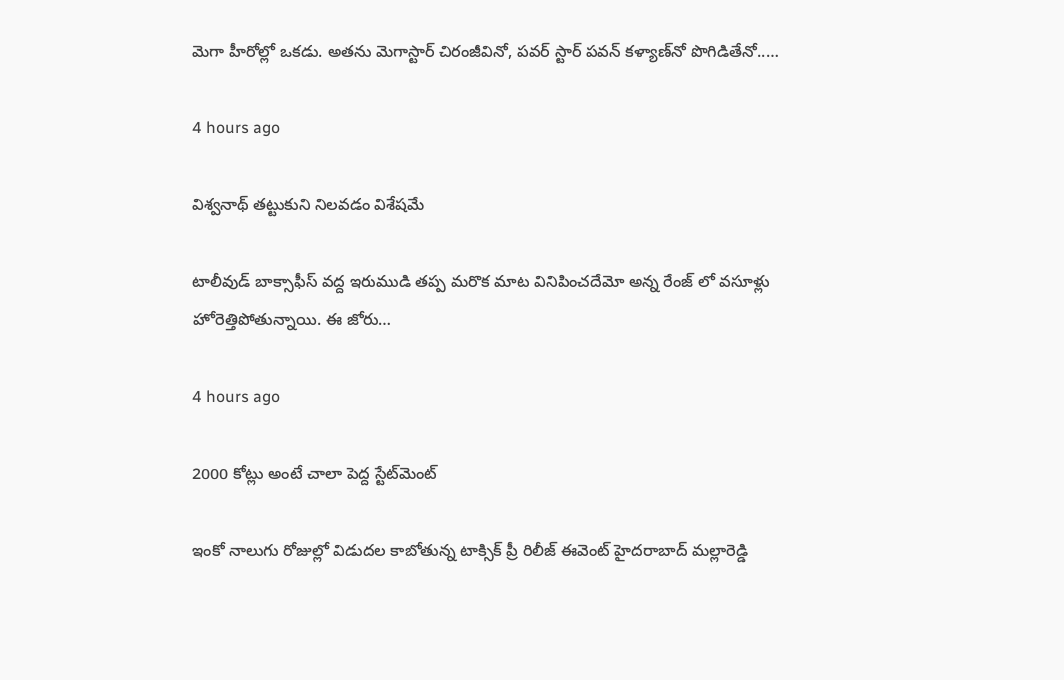మెగా హీరోల్లో ఒక‌డు. అత‌ను మెగాస్టార్ చిరంజీవినో, ప‌వ‌ర్ స్టార్ ప‌వ‌న్ క‌ళ్యాణ్‌నో పొగిడితేనో..…

4 hours ago

విశ్వనాథ్ తట్టుకుని నిలవడం విశేషమే

టాలీవుడ్ బాక్సాఫీస్ వద్ద ఇరుముడి తప్ప మరొక మాట వినిపించదేమో అన్న రేంజ్ లో వసూళ్లు హోరెత్తిపోతున్నాయి. ఈ జోరు…

4 hours ago

2000 కోట్లు అంటే చాలా పెద్ద స్టేట్‌మెంట్

ఇంకో నాలుగు రోజుల్లో విడుదల కాబోతున్న టాక్సిక్ ప్రీ రిలీజ్ ఈవెంట్ హైదరాబాద్ మల్లారెడ్డి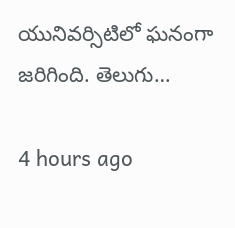యునివర్సిటిలో ఘనంగా జరిగింది. తెలుగు…

4 hours ago